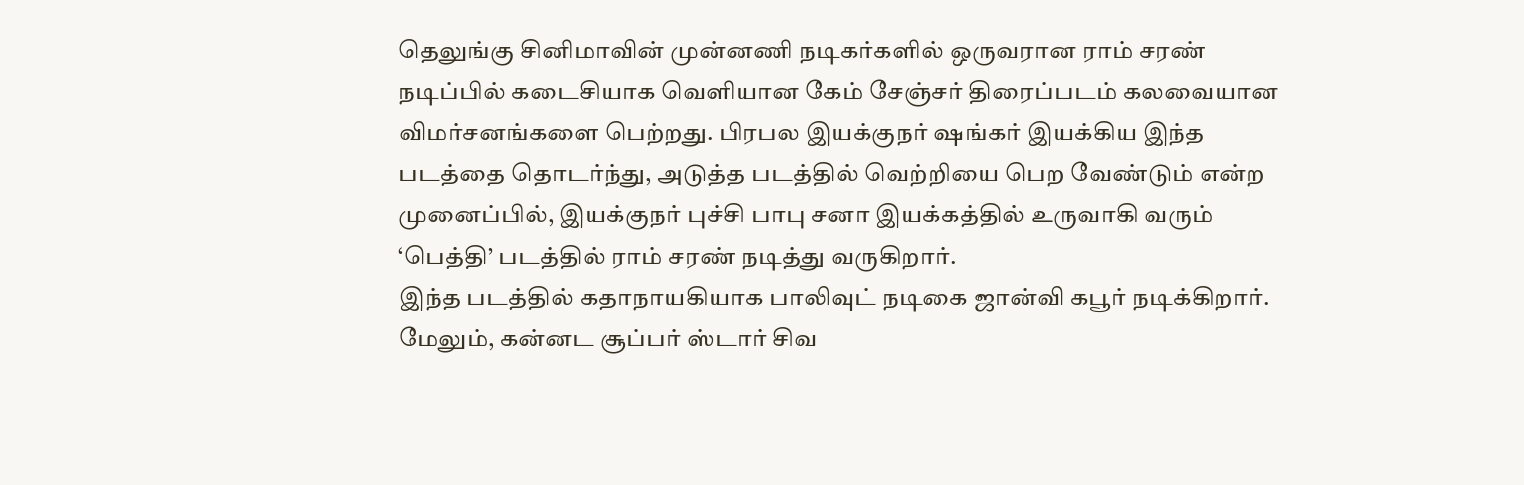தெலுங்கு சினிமாவின் முன்னணி நடிகர்களில் ஒருவரான ராம் சரண் நடிப்பில் கடைசியாக வெளியான கேம் சேஞ்சர் திரைப்படம் கலவையான விமர்சனங்களை பெற்றது. பிரபல இயக்குநர் ஷங்கர் இயக்கிய இந்த படத்தை தொடர்ந்து, அடுத்த படத்தில் வெற்றியை பெற வேண்டும் என்ற முனைப்பில், இயக்குநர் புச்சி பாபு சனா இயக்கத்தில் உருவாகி வரும் ‘பெத்தி’ படத்தில் ராம் சரண் நடித்து வருகிறார்.
இந்த படத்தில் கதாநாயகியாக பாலிவுட் நடிகை ஜான்வி கபூர் நடிக்கிறார். மேலும், கன்னட சூப்பர் ஸ்டார் சிவ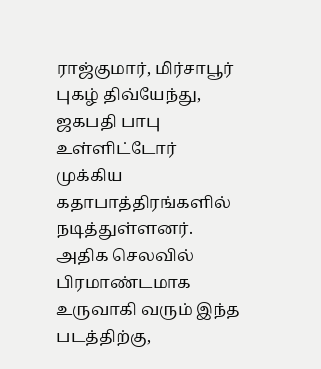ராஜ்குமார், மிர்சாபூர் புகழ் திவ்யேந்து, ஜகபதி பாபு உள்ளிட்டோர் முக்கிய கதாபாத்திரங்களில் நடித்துள்ளனர். அதிக செலவில் பிரமாண்டமாக உருவாகி வரும் இந்த படத்திற்கு,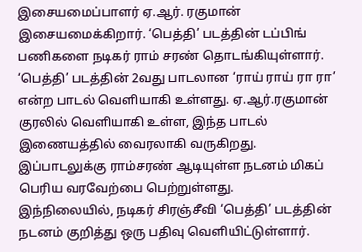இசையமைப்பாளர் ஏ.ஆர். ரகுமான் இசையமைக்கிறார். ‘பெத்தி’ படத்தின் டப்பிங் பணிகளை நடிகர் ராம் சரண் தொடங்கியுள்ளார்.
‘பெத்தி’ படத்தின் 2வது பாடலான ‘ராய் ராய் ரா ரா’ என்ற பாடல் வெளியாகி உள்ளது. ஏ.ஆர்.ரகுமான் குரலில் வெளியாகி உள்ள, இந்த பாடல் இணையத்தில் வைரலாகி வருகிறது. இப்பாடலுக்கு ராம்சரண் ஆடியுள்ள நடனம் மிகப் பெரிய வரவேற்பை பெற்றுள்ளது.
இந்நிலையில், நடிகர் சிரஞ்சீவி ‘பெத்தி’ படத்தின் நடனம் குறித்து ஒரு பதிவு வெளியிட்டுள்ளார்.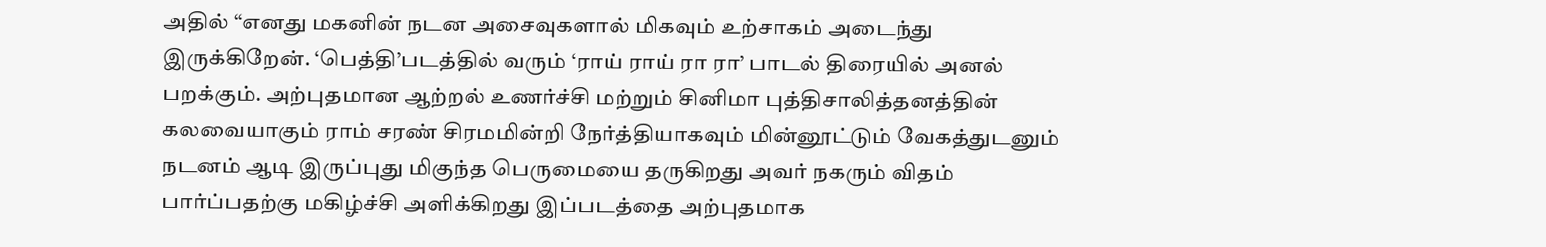அதில் “எனது மகனின் நடன அசைவுகளால் மிகவும் உற்சாகம் அடைந்து இருக்கிறேன். ‘பெத்தி’படத்தில் வரும் ‘ராய் ராய் ரா ரா’ பாடல் திரையில் அனல் பறக்கும். அற்புதமான ஆற்றல் உணர்ச்சி மற்றும் சினிமா புத்திசாலித்தனத்தின் கலவையாகும் ராம் சரண் சிரமமின்றி நேர்த்தியாகவும் மின்னூட்டும் வேகத்துடனும் நடனம் ஆடி இருப்புது மிகுந்த பெருமையை தருகிறது அவர் நகரும் விதம் பார்ப்பதற்கு மகிழ்ச்சி அளிக்கிறது இப்படத்தை அற்புதமாக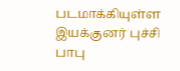படமாக்கியுள்ள இயக்குனர் புச்சி பாபு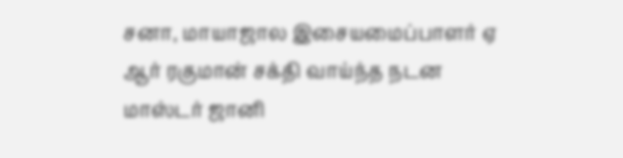சனா, மாயாஜால இசையமைப்பாளர் ஏ ஆர் ரகுமான் சக்தி வாய்ந்த நடன மாஸ்டர் ஜானி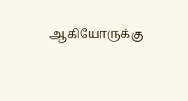ஆகியோருக்கு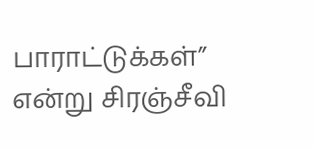பாராட்டுக்கள்” என்று சிரஞ்சீவி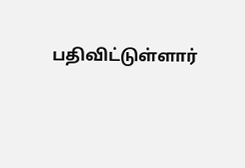பதிவிட்டுள்ளார்